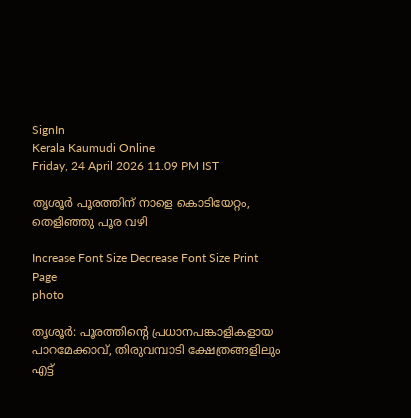SignIn
Kerala Kaumudi Online
Friday, 24 April 2026 11.09 PM IST

തൃശൂർ പൂരത്തിന് നാളെ കൊടിയേറ്റം, തെളിഞ്ഞു പൂര വഴി

Increase Font Size Decrease Font Size Print Page
photo

തൃശൂർ: പൂരത്തിന്റെ പ്രധാനപങ്കാളികളായ പാറമേക്കാവ്, തിരുവമ്പാടി ക്ഷേത്രങ്ങളിലും എട്ട്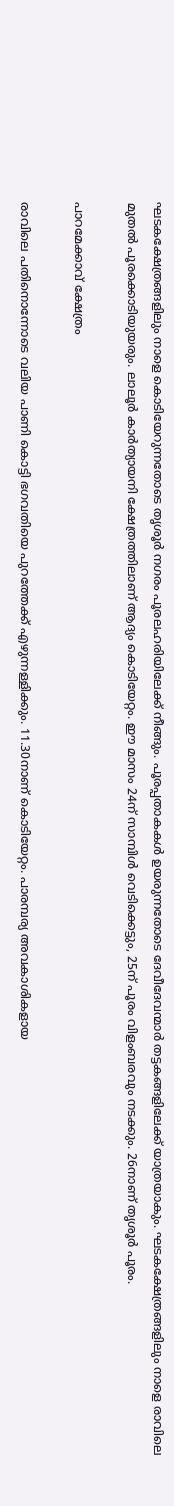ഘടകക്ഷേത്രങ്ങളിലും നാളെ കൊടിയേറുന്നതോടെ തൃശൂർ നഗരം പൂരലഹരിയിലേക്ക് നീങ്ങും. പൂരപ്പതാകകൾ ഉയരുന്നതോടെ ദേവീദേവന്മാർ തട്ടകങ്ങളിലേക്ക് യാത്രയാകും. ഘടകക്ഷേത്രങ്ങളിലും നാളെ രാവിലെ മുതൽ പൂരക്കൊടിയുയരും. ലാലൂർ കാർത്യായനി ക്ഷേത്രത്തിലാണ് ആദ്യം കൊടിയേറ്റം. ഈ മാസം 24ന് സാമ്പിൾ വെടിക്കെട്ടും, 25ന് പൂരം വിളംബരവും നടക്കും. 26നാണ് തൃശൂർ പൂരം.

പാറമേക്കാവ് ക്ഷേത്രം

രാവിലെ പതിനൊന്നോടെ വലിയ പാണി കൊട്ടി ഭഗവതിയെ പുറത്തേക്ക് എഴുന്നള്ളിക്കും. 11.30നാണ് കൊടിയേറ്റം. പാരമ്പര്യ അവകാശികളായ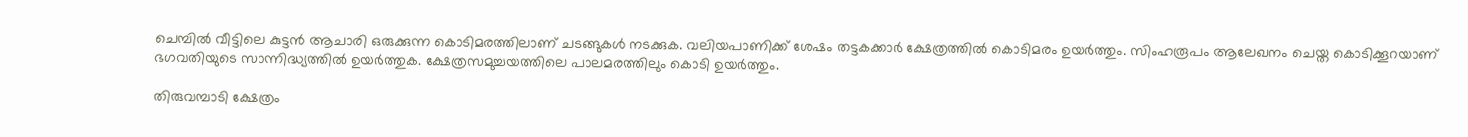ചെമ്പിൽ വീട്ടിലെ കുട്ടൻ ആചാരി ഒരുക്കുന്ന കൊടിമരത്തിലാണ് ചടങ്ങുകൾ നടക്കുക. വലിയപാണിക്ക് ശേഷം തട്ടകക്കാർ ക്ഷേത്രത്തിൽ കൊടിമരം ഉയർത്തും. സിംഹരൂപം ആലേഖനം ചെയ്ത കൊടിക്കൂറയാണ് ഭഗവതിയുടെ സാന്നിദ്ധ്യത്തിൽ ഉയർത്തുക. ക്ഷേത്രസമുച്ചയത്തിലെ പാലമരത്തിലും കൊടി ഉയർത്തും.

തിരുവമ്പാടി ക്ഷേത്രം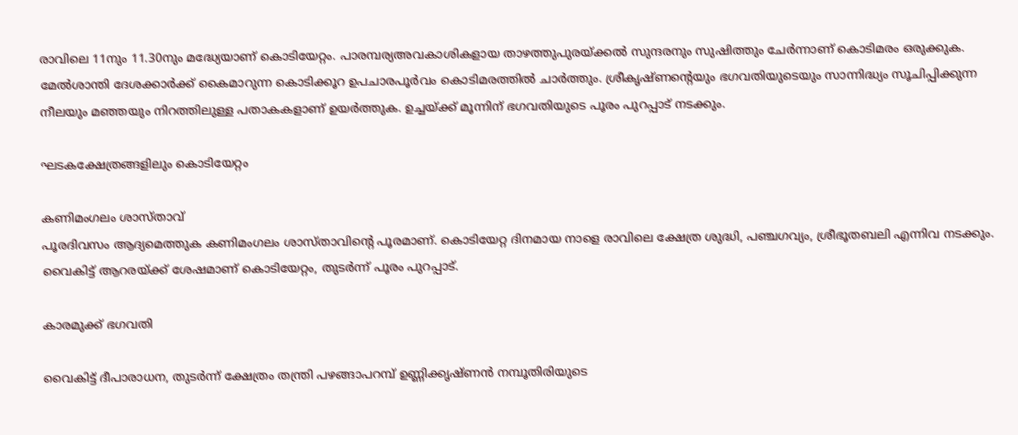രാവിലെ 11നും 11.30നും മദ്ധ്യേയാണ് കൊടിയേറ്റം. പാരമ്പര്യഅവകാശികളായ താഴത്തുപുരയ്ക്കൽ സുന്ദരനും സുഷിത്തും ചേർന്നാണ് കൊടിമരം ഒരുക്കുക. മേൽശാന്തി ദേശക്കാർക്ക് കൈമാറുന്ന കൊടിക്കൂറ ഉപചാരപൂർവം കൊടിമരത്തിൽ ചാർത്തും. ശ്രീകൃഷ്ണന്റെയും ഭഗവതിയുടെയും സാന്നിദ്ധ്യം സൂചിപ്പിക്കുന്ന നീലയും മഞ്ഞയും നിറത്തിലുള്ള പതാകകളാണ് ഉയർത്തുക. ഉച്ചയ്ക്ക് മൂന്നിന് ഭഗവതിയുടെ പൂരം പുറപ്പാട് നടക്കും.

ഘടകക്ഷേത്രങ്ങളിലും കൊടിയേറ്റം

കണിമംഗലം ശാസ്താവ്
പൂരദിവസം ആദ്യമെത്തുക കണിമംഗലം ശാസ്താവിന്റെ പൂരമാണ്. കൊടിയേറ്റ ദിനമായ നാളെ രാവിലെ ക്ഷേത്ര ശുദ്ധി, പഞ്ചഗവ്യം, ശ്രീഭൂതബലി എന്നിവ നടക്കും. വൈകിട്ട് ആറരയ്ക്ക് ശേഷമാണ് കൊടിയേറ്റം, തുടർന്ന് പൂരം പുറപ്പാട്.

കാരമുക്ക് ഭഗവതി

വൈകിട്ട് ദീപാരാധന, തുടർന്ന് ക്ഷേത്രം തന്ത്രി പഴങ്ങാപറമ്പ് ഉണ്ണിക്കൃഷ്ണൻ നമ്പൂതിരിയുടെ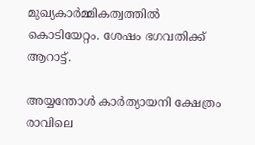മുഖ്യകാർമ്മികത്വത്തിൽ കൊടിയേറ്റം. ശേഷം ഭഗവതിക്ക് ആറാട്ട്.

അയ്യന്തോൾ കാർത്യായനി ക്ഷേത്രം
രാവിലെ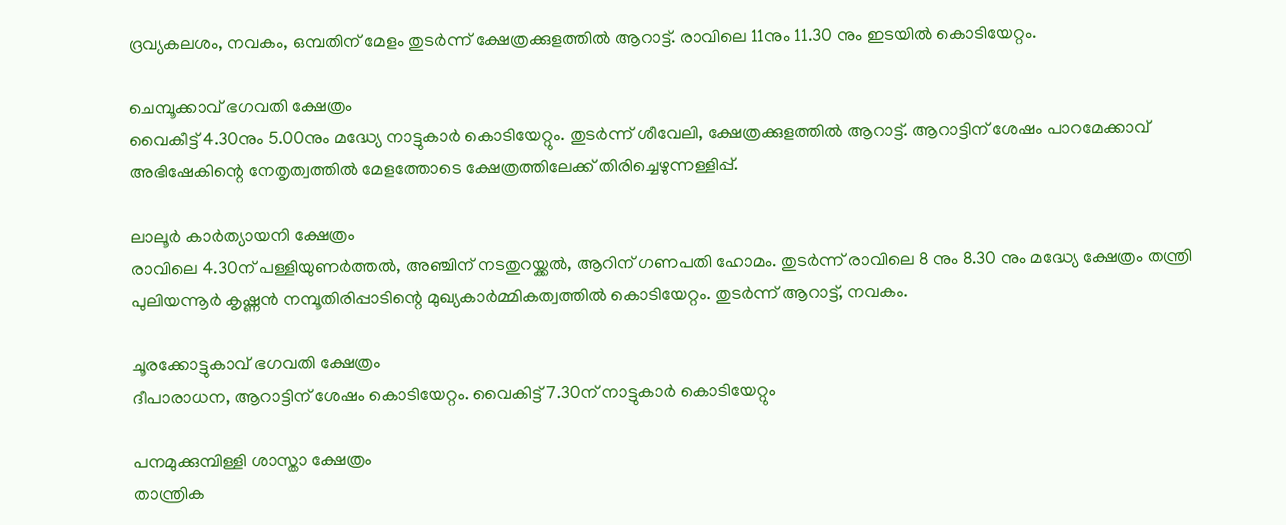ദ്രവ്യകലശം, നവകം, ഒമ്പതിന് മേളം തുടർന്ന് ക്ഷേത്രക്കുളത്തിൽ ആറാട്ട്. രാവിലെ 11നും 11.30 നും ഇടയിൽ കൊടിയേറ്റം.

ചെമ്പൂക്കാവ് ഭഗവതി ക്ഷേത്രം
വൈകീട്ട് 4.30നും 5.00നും മദ്ധ്യേ നാട്ടുകാർ കൊടിയേറ്റും. തുടർന്ന് ശീവേലി, ക്ഷേത്രക്കുളത്തിൽ ആറാട്ട്. ആറാട്ടിന് ശേഷം പാറമേക്കാവ് അഭിഷേകിന്റെ നേതൃത്വത്തിൽ മേളത്തോടെ ക്ഷേത്രത്തിലേക്ക് തിരിച്ചെഴുന്നള്ളിപ്പ്.

ലാലൂർ കാർത്യായനി ക്ഷേത്രം
രാവിലെ 4.30ന് പള്ളിയുണർത്തൽ, അഞ്ചിന് നടതുറയ്ക്കൽ, ആറിന് ഗണപതി ഹോമം. തുടർന്ന് രാവിലെ 8 നും 8.30 നും മദ്ധ്യേ ക്ഷേത്രം തന്ത്രി പുലിയന്നൂർ കൃഷ്ണൻ നമ്പൂതിരിപ്പാടിന്റെ മുഖ്യകാർമ്മികത്വത്തിൽ കൊടിയേറ്റം. തുടർന്ന് ആറാട്ട്, നവകം.

ചൂരക്കോട്ടുകാവ് ഭഗവതി ക്ഷേത്രം
ദീപാരാധന, ആറാട്ടിന് ശേഷം കൊടിയേറ്റം. വൈകിട്ട് 7.30ന് നാട്ടുകാർ കൊടിയേറ്റും

പനമുക്കുമ്പിള്ളി ശാസ്താ ക്ഷേത്രം
താന്ത്രിക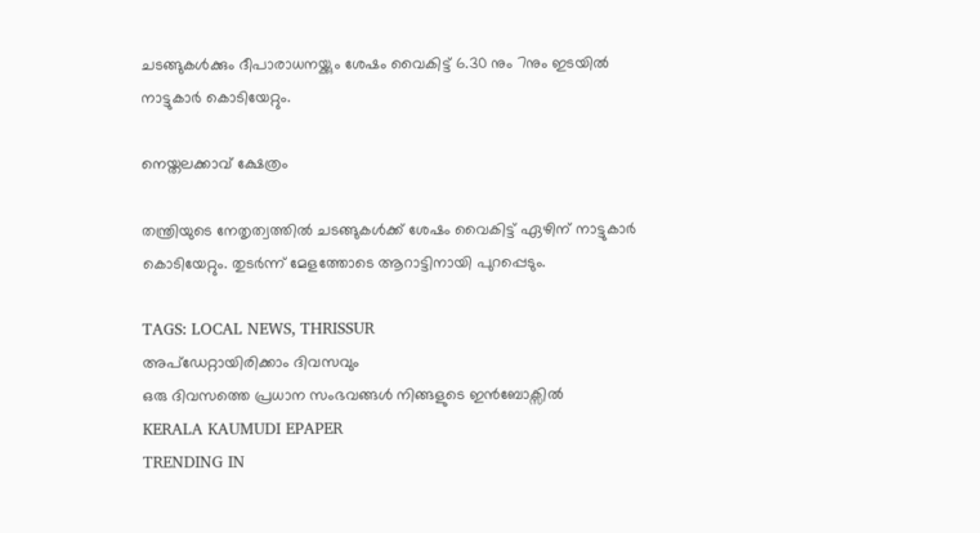ചടങ്ങുകൾക്കും ദീപാരാധനയ്ക്കും ശേഷം വൈകിട്ട് 6.30 നും 7നും ഇടയിൽ നാട്ടുകാർ കൊടിയേറ്റും.

നെയ്തലക്കാവ് ക്ഷേത്രം

തന്ത്രിയുടെ നേതൃത്വത്തിൽ ചടങ്ങുകൾക്ക് ശേഷം വൈകിട്ട് ഏഴിന് നാട്ടുകാർ കൊടിയേറ്റും. തുടർന്ന് മേളത്തോടെ ആറാട്ടിനായി പുറപ്പെടും.

TAGS: LOCAL NEWS, THRISSUR
അപ്ഡേറ്റായിരിക്കാം ദിവസവും
ഒരു ദിവസത്തെ പ്രധാന സംഭവങ്ങൾ നിങ്ങളുടെ ഇൻബോക്സിൽ
KERALA KAUMUDI EPAPER
TRENDING IN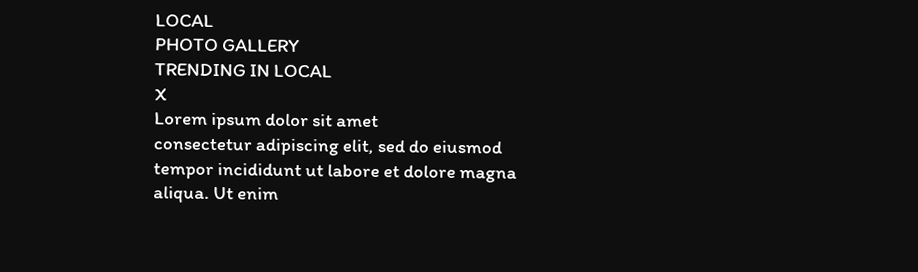LOCAL
PHOTO GALLERY
TRENDING IN LOCAL
X
Lorem ipsum dolor sit amet
consectetur adipiscing elit, sed do eiusmod tempor incididunt ut labore et dolore magna aliqua. Ut enim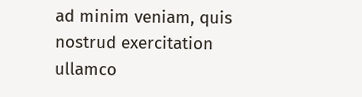ad minim veniam, quis nostrud exercitation ullamco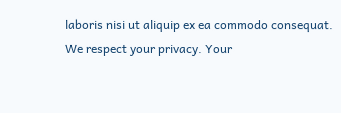laboris nisi ut aliquip ex ea commodo consequat.
We respect your privacy. Your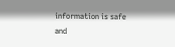information is safe and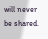will never be shared.